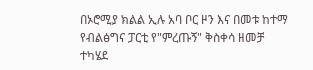በኦሮሚያ ክልል ኢሉ አባ ቦር ዞን እና በመቱ ከተማ የብልፅግና ፓርቲ የ"ምረጡኝ" ቅስቀሳ ዘመቻ ተካሄደ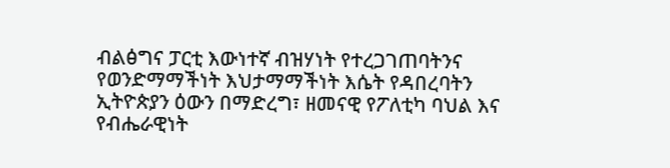ብልፅግና ፓርቲ እውነተኛ ብዝሃነት የተረጋገጠባትንና የወንድማማችነት እህታማማችነት እሴት የዳበረባትን ኢትዮጵያን ዕውን በማድረግ፣ ዘመናዊ የፖለቲካ ባህል እና የብሔራዊነት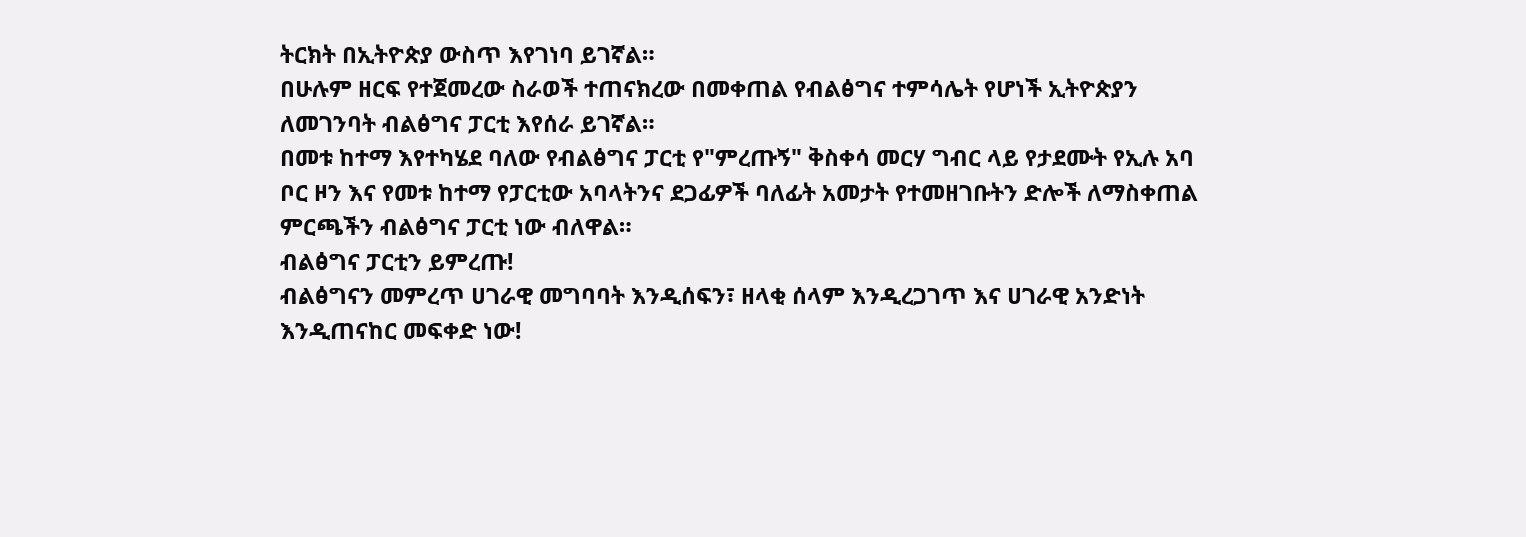ትርክት በኢትዮጵያ ውስጥ እየገነባ ይገኛል።
በሁሉም ዘርፍ የተጀመረው ስራወች ተጠናክረው በመቀጠል የብልፅግና ተምሳሌት የሆነች ኢትዮጵያን ለመገንባት ብልፅግና ፓርቲ እየሰራ ይገኛል።
በመቱ ከተማ እየተካሄደ ባለው የብልፅግና ፓርቲ የ"ምረጡኝ" ቅስቀሳ መርሃ ግብር ላይ የታደሙት የኢሉ አባ ቦር ዞን እና የመቱ ከተማ የፓርቲው አባላትንና ደጋፊዎች ባለፊት አመታት የተመዘገቡትን ድሎች ለማስቀጠል ምርጫችን ብልፅግና ፓርቲ ነው ብለዋል።
ብልፅግና ፓርቲን ይምረጡ!
ብልፅግናን መምረጥ ሀገራዊ መግባባት እንዲሰፍን፣ ዘላቂ ሰላም እንዲረጋገጥ እና ሀገራዊ አንድነት እንዲጠናከር መፍቀድ ነው!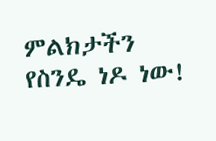ምልክታችን የስንዴ ነዶ ነው!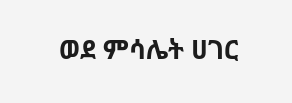ወደ ምሳሌት ሀገር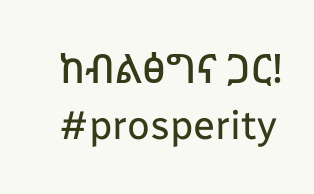ከብልፅግና ጋር!
#prosperity